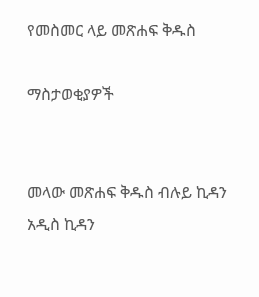የመስመር ላይ መጽሐፍ ቅዱስ

ማስታወቂያዎች


መላው መጽሐፍ ቅዱስ ብሉይ ኪዳን አዲስ ኪዳን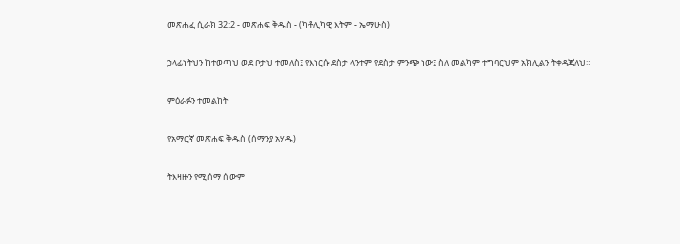መጽሐፈ ሲራክ 32:2 - መጽሐፍ ቅዱስ - (ካቶሊካዊ እትም - ኤማሁስ)

ኃላፊነትህን ከተወጣህ ወደ ቦታህ ተመለስ፤ የእነርሱ ደስታ ላንተም የደስታ ምንጭ ነው፤ ስለ መልካም ተግባርህም አክሊልን ትቀዳጃለህ።

ምዕራፉን ተመልከት

የአማርኛ መጽሐፍ ቅዱስ (ሰማንያ አሃዱ)

ትእዛዙን የሚሰማ ሰውም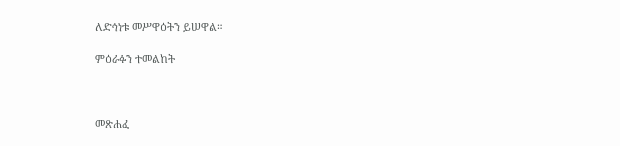ለድኅነቱ መሥዋዕትን ይሠዋል።

ምዕራፉን ተመልከት



መጽሐፈ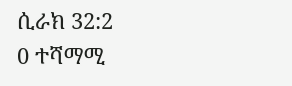ሲራክ 32:2
0 ተሻማሚ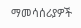ማመሳሰሪያዎች